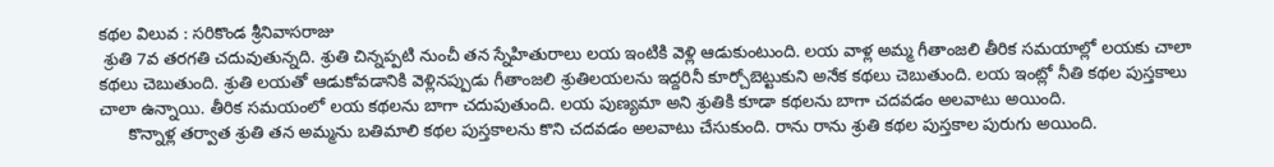కథల విలువ : సరికొండ శ్రీనివాసరాజు
 శ్రుతి 7వ తరగతి చదువుతున్నది. శ్రుతి చిన్నప్పటి నుంచీ తన స్నేహితురాలు లయ ఇంటికి వెళ్లి ఆడుకుంటుంది. లయ వాళ్ల అమ్మ గీతాంజలి తీరిక సమయాల్లో లయకు చాలా కథలు చెబుతుంది. శ్రుతి లయతో ఆడుకోవడానికి వెళ్లినప్పుడు గీతాంజలి శ్రుతిలయలను ఇద్దరినీ కూర్చోబెట్టుకుని అనేక కథలు చెబుతుంది. లయ ఇంట్లో నీతి కథల పుస్తకాలు చాలా ఉన్నాయి. తీరిక సమయంలో లయ కథలను బాగా చదుపుతుంది. లయ పుణ్యమా అని శ్రుతికి కూడా కథలను బాగా చదవడం అలవాటు అయింది.
      కొన్నాళ్ల తర్వాత శ్రుతి తన అమ్మను బతిమాలి కథల పుస్తకాలను కొని చదవడం అలవాటు చేసుకుంది. రాను రాను శ్రుతి కథల పుస్తకాల పురుగు అయింది.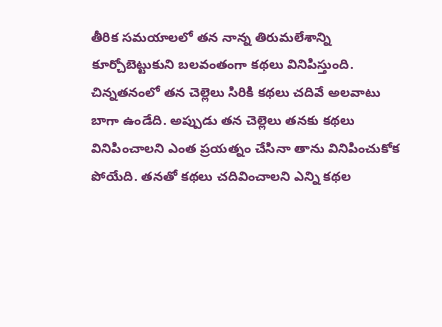తీరిక సమయాలలో తన నాన్న తిరుమలేశాన్ని కూర్చోబెట్టుకుని బలవంతంగా కథలు వినిపిస్తుంది. చిన్నతనంలో తన చెల్లెలు సిరికి కథలు చదివే అలవాటు బాగా ఉండేది. అప్పుడు తన చెల్లెలు తనకు కథలు వినిపించాలని ఎంత ప్రయత్నం చేసినా తాను వినిపించుకోక పోయేది. తనతో కథలు చదివించాలని ఎన్ని కథల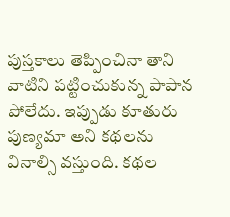పుస్తకాలు తెప్పించినా తాని వాటిని పట్టించుకున్న పాపాన పోలేదు. ఇప్పుడు కూతురు పుణ్యమా అని కథలను వినాల్సి వస్తుంది. కథల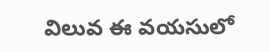విలువ ఈ వయసులో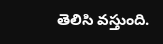తెలిసి వస్తుంది.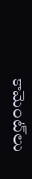కామెంట్‌లు